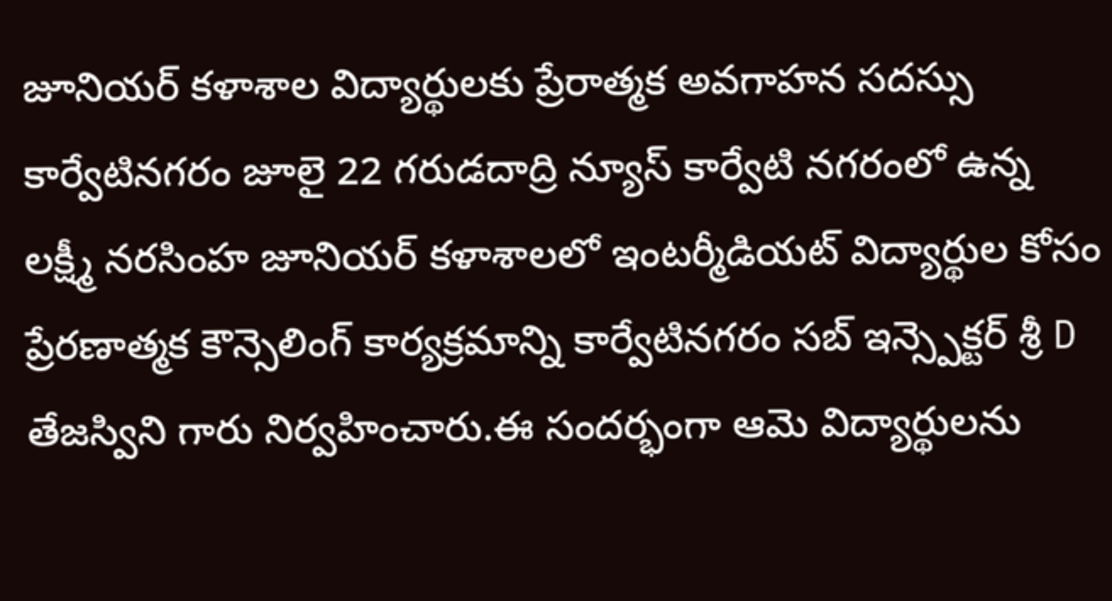జూనియర్ కళాశాల విద్యార్థులకు ప్రేరాత్మక అవగాహన సదస్సు
కార్వేటినగరం జూలై 22 గరుడదాద్రి న్యూస్ కార్వేటి నగరంలో ఉన్న లక్ష్మీ నరసింహ జూనియర్ కళాశాలలో ఇంటర్మీడియట్ విద్యార్థుల కోసం ప్రేరణాత్మక కౌన్సెలింగ్ కార్యక్రమాన్ని కార్వేటినగరం సబ్ ఇన్స్పెక్టర్ శ్రీ D తేజస్విని గారు నిర్వహించారు.ఈ సందర్భంగా ఆమె విద్యార్థులను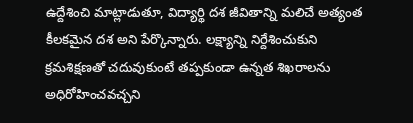ఉద్దేశించి మాట్లాడుతూ, విద్యార్థి దశ జీవితాన్ని మలిచే అత్యంత కీలకమైన దశ అని పేర్కొన్నారు. లక్ష్యాన్ని నిర్దేశించుకుని క్రమశిక్షణతో చదువుకుంటే తప్పకుండా ఉన్నత శిఖరాలను అధిరోహించవచ్చని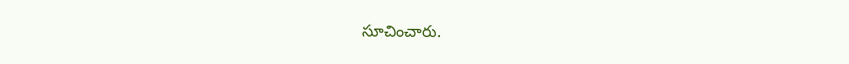సూచించారు.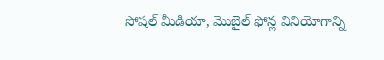సోషల్ మీడియా, మొబైల్ ఫోన్ల వినియోగాన్ని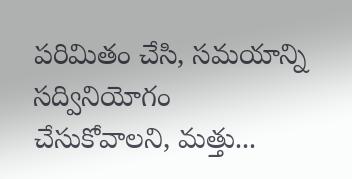పరిమితం చేసి, సమయాన్ని సద్వినియోగం చేసుకోవాలని, మత్తు...